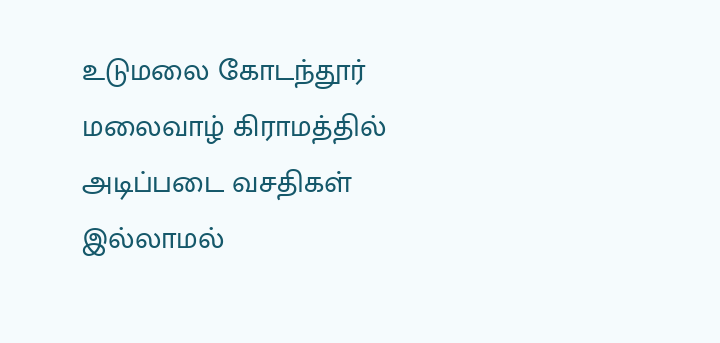உடுமலை கோடந்தூர் மலைவாழ் கிராமத்தில் அடிப்படை வசதிகள் இல்லாமல்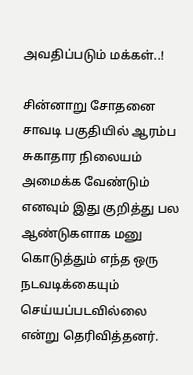அவதிப்படும் மக்கள்..!

சின்னாறு சோதனை சாவடி பகுதியில் ஆரம்ப சுகாதார நிலையம் அமைக்க வேண்டும் எனவும் இது குறித்து பல ஆண்டுகளாக மனு கொடுத்தும் எந்த ஒரு நடவடிக்கையும் செய்யப்படவில்லை என்று தெரிவித்தனர்.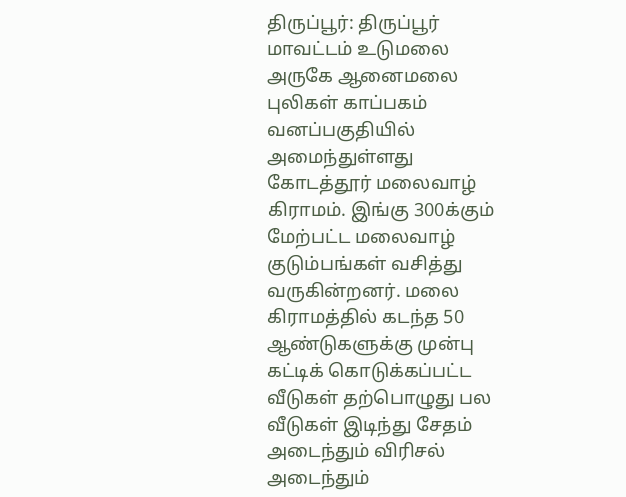திருப்பூர்: திருப்பூர் மாவட்டம் உடுமலை அருகே ஆனைமலை புலிகள் காப்பகம் வனப்பகுதியில் அமைந்துள்ளது கோடத்தூர் மலைவாழ் கிராமம். இங்கு 300க்கும் மேற்பட்ட மலைவாழ் குடும்பங்கள் வசித்து வருகின்றனர். மலை கிராமத்தில் கடந்த 50 ஆண்டுகளுக்கு முன்பு கட்டிக் கொடுக்கப்பட்ட வீடுகள் தற்பொழுது பல வீடுகள் இடிந்து சேதம் அடைந்தும் விரிசல் அடைந்தும்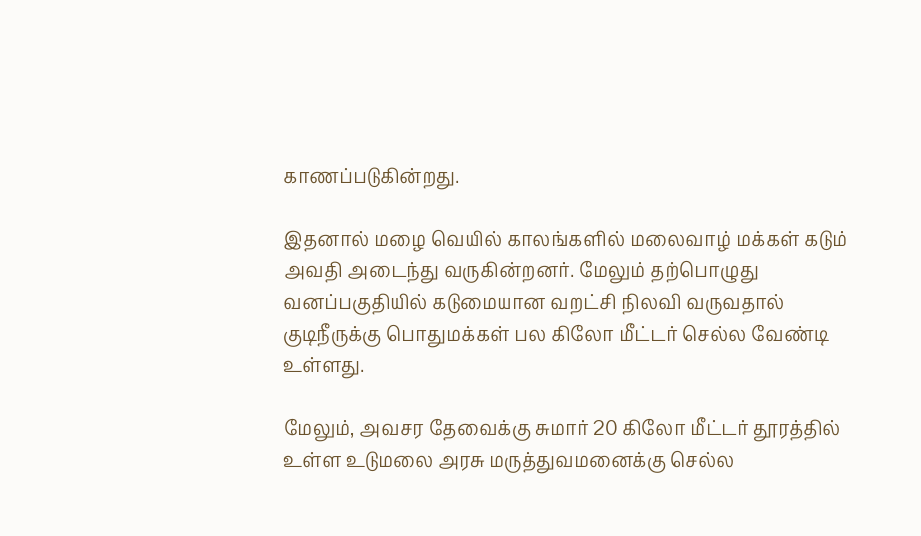காணப்படுகின்றது.

இதனால் மழை வெயில் காலங்களில் மலைவாழ் மக்கள் கடும் அவதி அடைந்து வருகின்றனர். மேலும் தற்பொழுது வனப்பகுதியில் கடுமையான வறட்சி நிலவி வருவதால் குடிநீருக்கு பொதுமக்கள் பல கிலோ மீட்டர் செல்ல வேண்டி உள்ளது.

மேலும், அவசர தேவைக்கு சுமார் 20 கிலோ மீட்டர் தூரத்தில் உள்ள உடுமலை அரசு மருத்துவமனைக்கு செல்ல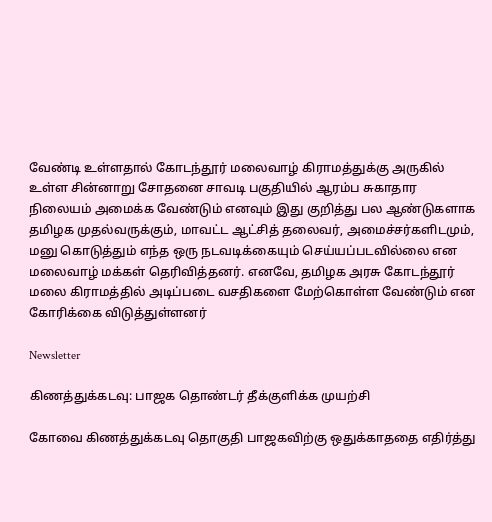வேண்டி உள்ளதால் கோடந்தூர் மலைவாழ் கிராமத்துக்கு அருகில் உள்ள சின்னாறு சோதனை சாவடி பகுதியில் ஆரம்ப சுகாதார நிலையம் அமைக்க வேண்டும் எனவும் இது குறித்து பல ஆண்டுகளாக தமிழக முதல்வருக்கும், மாவட்ட ஆட்சித் தலைவர், அமைச்சர்களிடமும், மனு கொடுத்தும் எந்த ஒரு நடவடிக்கையும் செய்யப்படவில்லை என மலைவாழ் மக்கள் தெரிவித்தனர். எனவே, தமிழக அரசு கோடந்தூர் மலை கிராமத்தில் அடிப்படை வசதிகளை மேற்கொள்ள வேண்டும் என கோரிக்கை விடுத்துள்ளனர்

Newsletter

கிணத்துக்கடவு: பாஜக தொண்டர் தீக்குளிக்க முயற்சி

கோவை கிணத்துக்கடவு தொகுதி பாஜகவிற்கு ஒதுக்காததை எதிர்த்து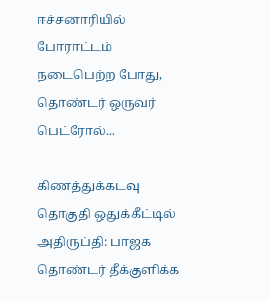ஈச்சனாரியில் போராட்டம் நடைபெற்ற போது, தொண்டர் ஒருவர் பெட்ரோல்...

கிணத்துக்கடவு தொகுதி ஒதுக்கீட்டில் அதிருப்தி: பாஜக தொண்டர் தீக்குளிக்க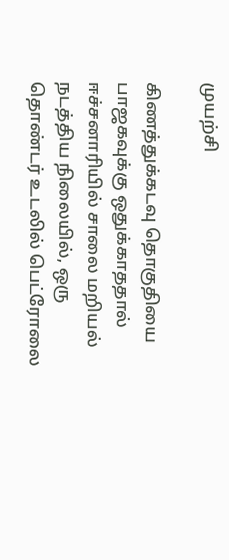முயற்சி

கிணத்துக்கடவு தொகுதியை பாஜகவுக்கு ஒதுக்காததால் ஈச்சனாரியில் சாலை மறியல் நடத்திய நிலையில், ஒரு தொண்டர் உடலில் பெட்ரோலை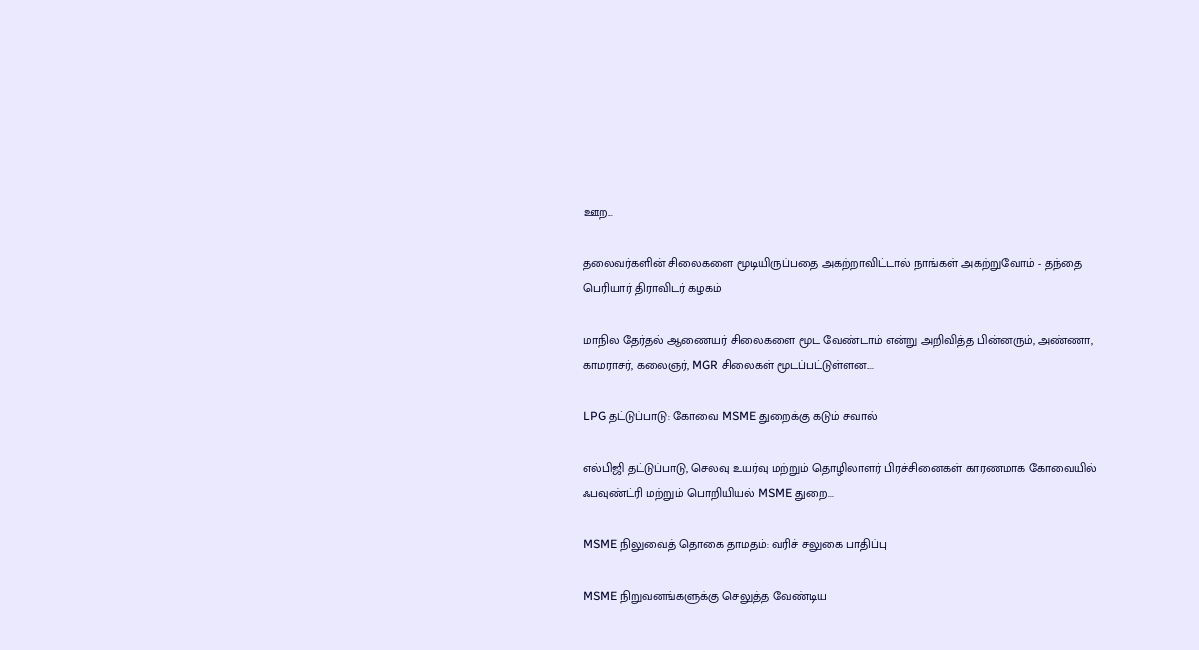ஊற...

தலைவர்களின் சிலைகளை மூடியிருப்பதை அகற்றாவிட்டால் நாங்கள் அகற்றுவோம் - தந்தை பெரியார் திராவிடர் கழகம்

மாநில தேர்தல் ஆணையர் சிலைகளை மூட வேண்டாம் என்று அறிவித்த பின்னரும், அண்ணா, காமராசர், கலைஞர், MGR சிலைகள் மூடப்பட்டுள்ளன....

LPG தட்டுப்பாடு: கோவை MSME துறைக்கு கடும் சவால்

எல்பிஜி தட்டுப்பாடு, செலவு உயர்வு மற்றும் தொழிலாளர் பிரச்சினைகள் காரணமாக கோவையில் ஃபவுண்ட்ரி மற்றும் பொறியியல் MSME துறை...

MSME நிலுவைத் தொகை தாமதம்: வரிச் சலுகை பாதிப்பு

MSME நிறுவனங்களுக்கு செலுத்த வேண்டிய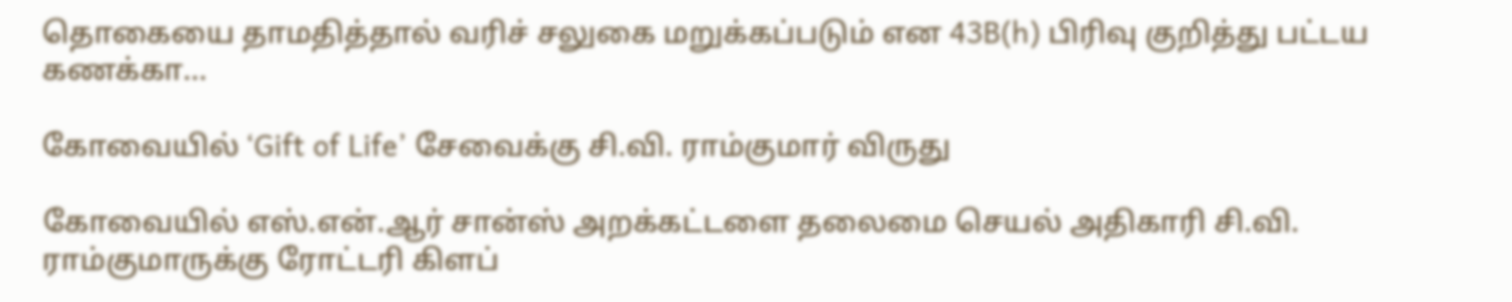தொகையை தாமதித்தால் வரிச் சலுகை மறுக்கப்படும் என 43B(h) பிரிவு குறித்து பட்டய கணக்கா...

கோவையில் ‘Gift of Life’ சேவைக்கு சி.வி. ராம்குமார் விருது

கோவையில் எஸ்.என்.ஆர் சான்ஸ் அறக்கட்டளை தலைமை செயல் அதிகாரி சி.வி. ராம்குமாருக்கு ரோட்டரி கிளப்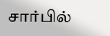சார்பில்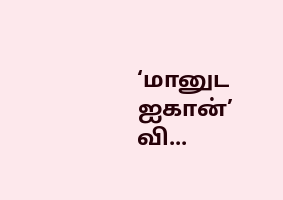‘மானுட ஐகான்’ வி...